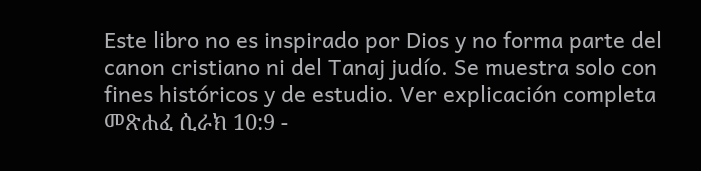Este libro no es inspirado por Dios y no forma parte del canon cristiano ni del Tanaj judío. Se muestra solo con fines históricos y de estudio. Ver explicación completa መጽሐፈ ሲራክ 10:9 -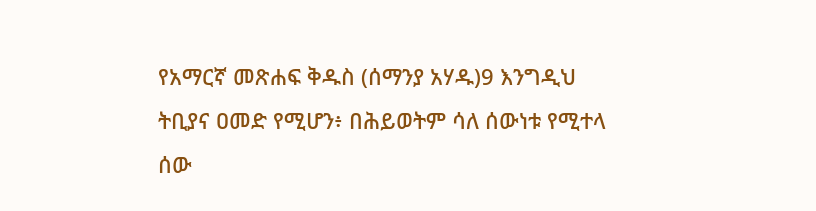የአማርኛ መጽሐፍ ቅዱስ (ሰማንያ አሃዱ)9 እንግዲህ ትቢያና ዐመድ የሚሆን፥ በሕይወትም ሳለ ሰውነቱ የሚተላ ሰው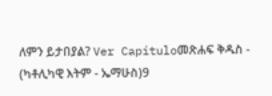ለምን ይታበያል? Ver Capítuloመጽሐፍ ቅዱስ - (ካቶሊካዊ እትም - ኤማሁስ)9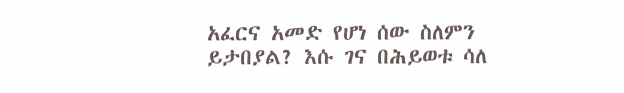አፈርና አመድ የሆነ ሰው ስለምን ይታበያል? እሱ ገና በሕይወቱ ሳለ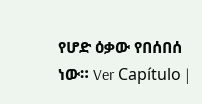የሆድ ዕቃው የበሰበሰ ነው። Ver Capítulo |